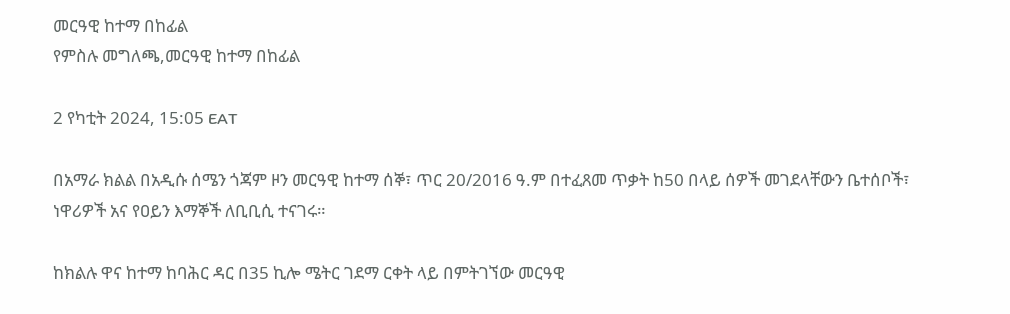መርዓዊ ከተማ በከፊል
የምስሉ መግለጫ,መርዓዊ ከተማ በከፊል

2 የካቲት 2024, 15:05 EAT

በአማራ ክልል በአዲሱ ሰሜን ጎጃም ዞን መርዓዊ ከተማ ሰኞ፣ ጥር 20/2016 ዓ.ም በተፈጸመ ጥቃት ከ50 በላይ ሰዎች መገደላቸውን ቤተሰቦች፣ ነዋሪዎች አና የዐይን እማኞች ለቢቢሲ ተናገሩ።

ከክልሉ ዋና ከተማ ከባሕር ዳር በ35 ኪሎ ሜትር ገደማ ርቀት ላይ በምትገኘው መርዓዊ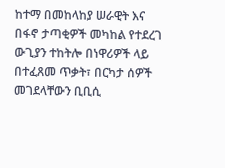ከተማ በመከላከያ ሠራዊት እና በፋኖ ታጣቂዎች መካከል የተደረገ ውጊያን ተከትሎ በነዋሪዎች ላይ በተፈጸመ ጥቃት፣ በርካታ ሰዎች መገደላቸውን ቢቢሲ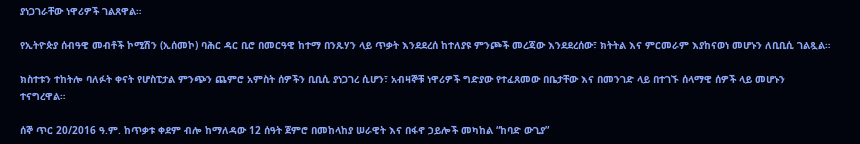ያነጋገራቸው ነዋሪዎች ገልጸዋል።

የኢትዮጵያ ሰብዓዊ መብቶች ኮሚሽን (ኢሰመኮ) ባሕር ዳር ቢሮ በመርዓዊ ከተማ በንጹሃን ላይ ጥቃት እንደደረሰ ከተለያዩ ምንጮች መረጃው እንደደረሰው፣ ክትትል እና ምርመራም እያከናወነ መሆኑን ለቢቢሲ ገልጿል።

ክስተቱን ተከትሎ ባለፉት ቀናት የሆስፒታል ምንጭን ጨምሮ አምስት ሰዎችን ቢቢሲ ያነጋገረ ሲሆን፣ አብዛኞቹ ነዋሪዎች ግድያው የተፈጸመው በቤታቸው እና በመንገድ ላይ በተገኙ ሰላማዊ ሰዎች ላይ መሆኑን ተናግረዋል።

ሰኞ ጥር 20/2016 ዓ.ም. ከጥቃቱ ቀደም ብሎ ከማለዳው 12 ሰዓት ጀምሮ በመከላከያ ሠራዊት እና በፋኖ ኃይሎች መካከል “ከባድ ውጊያ”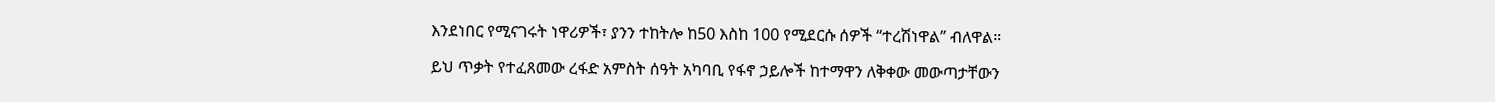እንደነበር የሚናገሩት ነዋሪዎች፣ ያንን ተከትሎ ከ50 እስከ 100 የሚደርሱ ሰዎች “ተረሽነዋል” ብለዋል።

ይህ ጥቃት የተፈጸመው ረፋድ አምስት ሰዓት አካባቢ የፋኖ ኃይሎች ከተማዋን ለቅቀው መውጣታቸውን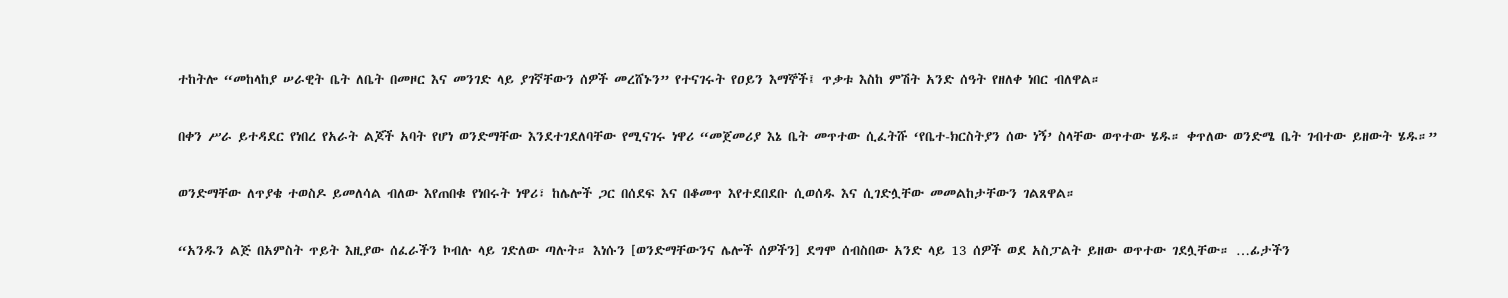ተከትሎ “መከላከያ ሠራዊት ቤት ለቤት በመዞር እና መንገድ ላይ ያገኛቸውን ሰዎች መረሸኑን” የተናገሩት የዐይን እማኞች፤ ጥቃቱ እስከ ምሽት አንድ ሰዓት የዘለቀ ነበር ብለዋል።

በቀን ሥራ ይተዳደር የነበረ የአራት ልጆች አባት የሆነ ወንድማቸው እንደተገደለባቸው የሚናገሩ ነዋሪ “መጀመሪያ እኔ ቤት መጥተው ሲፈትሹ ‘የቤተ-ክርስትያን ሰው ነኝ’ ስላቸው ወጥተው ሄዱ። ቀጥለው ወንድሜ ቤት ገብተው ይዘውት ሄዱ።”

ወንድማቸው ለጥያቄ ተወስዶ ይመለሳል ብለው እየጠበቁ የነበሩት ነዋሪ፣ ከሌሎች ጋር በሰደፍ እና በቆመጥ እየተደበደቡ ሲወሰዱ እና ሲገድሏቸው መመልከታቸውን ገልጸዋል።

“አንዱን ልጅ በአምስት ጥይት እዚያው ሰፈራችን ኮብሉ ላይ ገድለው ጣሉት። እነሱን [ወንድማቸውንና ሌሎች ሰዎችን] ደግሞ ሰብስበው አንድ ላይ 13 ሰዎች ወደ አስፓልት ይዘው ወጥተው ገደሏቸው። …ፊታችን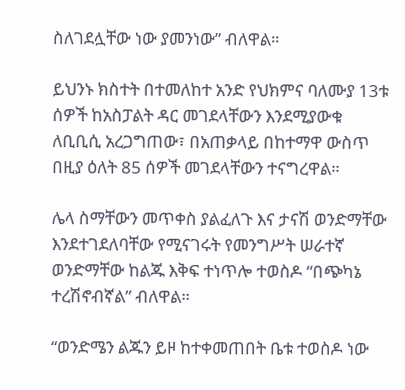ስለገደሏቸው ነው ያመንነው” ብለዋል።

ይህንኑ ክስተት በተመለከተ አንድ የህክምና ባለሙያ 13ቱ ሰዎች ከአስፓልት ዳር መገደላቸውን እንደሚያውቁ ለቢቢሲ አረጋግጠው፣ በአጠቃላይ በከተማዋ ውስጥ በዚያ ዕለት 85 ሰዎች መገደላቸውን ተናግረዋል።

ሌላ ስማቸውን መጥቀስ ያልፈለጉ እና ታናሽ ወንድማቸው እንደተገደለባቸው የሚናገሩት የመንግሥት ሠራተኛ ወንድማቸው ከልጁ እቅፍ ተነጥሎ ተወስዶ “በጭካኔ ተረሽኖብኛል” ብለዋል።

“ወንድሜን ልጁን ይዞ ከተቀመጠበት ቤቱ ተወስዶ ነው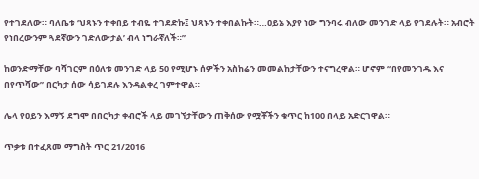የተገደለው። ባለቤቱ ‘ህጻኑን ተቀበይ ተብዬ ተገደድኩ፤ ህጻኑን ተቀበልኩት።…ዐይኔ እያየ ነው ግንባሩ ብለው መንገድ ላይ የገደሉት። አብሮት የነበረውንም ጓደኛውን ገድለውታል’ ብላ ነግራኛለች።”

ከወንድማቸው ባሻገርም በዕለቱ መንገድ ላይ 50 የሚሆኑ ሰዎችን አስከሬን መመልከታቸውን ተናግረዋል። ሆኖም “በየመንገዱ እና በየጥሻው” በርካታ ሰው ሳይገደሉ እንዳልቀረ ገምተዋል።

ሌላ የዐይን እማኝ ደግሞ በበርካታ ቀብሮች ላይ መገኘታቸውን ጠቅሰው የሟቾችን ቁጥር ከ100 በላይ አድርገዋል።

ጥቃቱ በተፈጸመ ማግስት ጥር 21/2016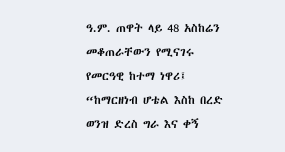ዓ.ም. ጠዋት ላይ 48 አስከሬን መቆጠራቸውን የሚናገሩ የመርዓዊ ከተማ ነዋሪ፤ “ከማርዘነብ ሆቴል እስከ በረድ ወንዝ ድረስ ግራ እና ቀኝ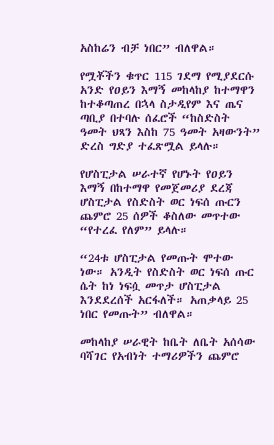አስከሬን ብቻ ነበር” ብለዋል።

የሟቾችን ቁጥር 115 ገደማ የሚያደርሱ አንድ የዐይን እማኝ መከላከያ ከተማዋን ከተቆጣጠረ በኋላ ስታዲየም እና ጤና ጣቢያ በተባሉ ሰፈሮች “ከስድስት ዓመት ህጻን እስከ 75 ዓመት አዛውንት” ድረስ ግድያ ተፈጽሟል ይላሉ።

የሆስፒታል ሠራተኛ የሆኑት የዐይን እማኝ በከተማዋ የመጀመሪያ ደረጃ ሆስፒታል የስድስት ወር ነፍሰ ጡርን ጨምሮ 25 ሰዎች ቆስለው መጥተው “የተረፈ የለም” ይላሉ።

“24ቱ ሆስፒታል የመጡት ሞተው ነው። አንዲት የስድስት ወር ነፍሰ ጡር ሴት ከነ ነፍሷ መጥታ ሆስፒታል እንደደረሰች አርፋለች። አጠቃላይ 25 ነበር የመጡት” ብለዋል።

መከላከያ ሠራዊት ከቤት ለቤት አሰሳው ባሻገር የአብነት ተማሪዎችን ጨምሮ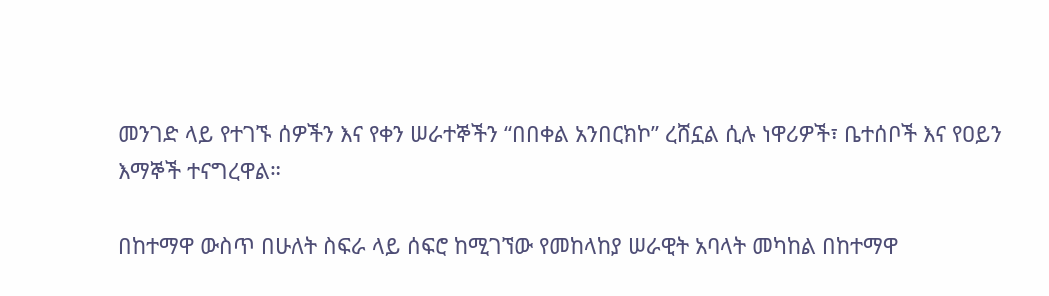መንገድ ላይ የተገኙ ሰዎችን እና የቀን ሠራተኞችን “በበቀል አንበርክኮ” ረሸኗል ሲሉ ነዋሪዎች፣ ቤተሰቦች እና የዐይን እማኞች ተናግረዋል።

በከተማዋ ውስጥ በሁለት ስፍራ ላይ ሰፍሮ ከሚገኘው የመከላከያ ሠራዊት አባላት መካከል በከተማዋ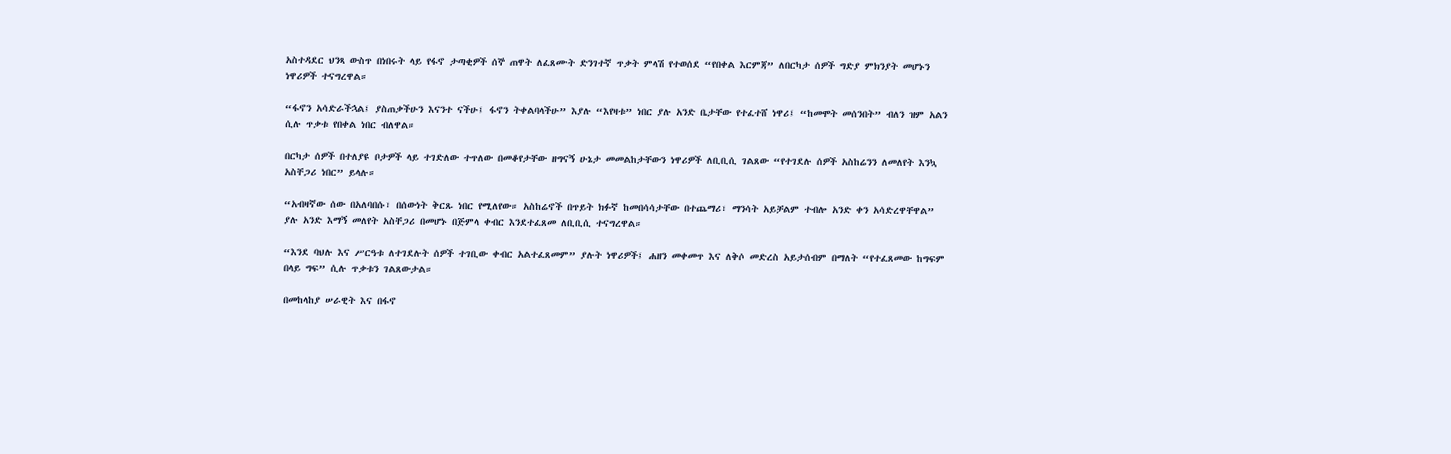አስተዳደር ህንጻ ውስጥ በነበሩት ላይ የፋኖ ታጣቂዎች ሰኞ ጠዋት ለፈጸሙት ድንገተኛ ጥቃት ምላሽ የተወሰደ “የበቀል እርምጃ” ለበርካታ ሰዎች ግድያ ምክንያት መሆኑን ነዋሪዎች ተናግረዋል።

“ፋኖን አሳድራችኋል፤ ያስጠቃችሁን እናንተ ናችሁ፤ ፋኖን ትቀልባላችሁ” እያሉ “እየዛቱ” ነበር ያሉ አንድ ቤታቸው የተፈተሸ ነዋሪ፤ “ከመሞት መሰንበት” ብለን ዝም አልን ሲሉ ጥቃቱ የበቀል ነበር ብለዋል።

በርካታ ሰዎች በተለያዩ ቦታዎች ላይ ተገድለው ተጥለው በመቆየታቸው ዘግናኝ ሁኔታ መመልከታቸውን ነዋሪዎች ለቢቢሲ ገልጸው “የተገደሉ ሰዎች አስከሬንን ለመለየት እንኳ አስቸጋሪ ነበር” ይላሉ።

“አብዛኛው ሰው በአለባበሱ፣ በሰውነት ቅርጹ ነበር የሚለየው። አስከሬኖች በጥይት ክፉኛ ከመበሳሳታቸው በተጨማሪ፣ ማንሳት አይቻልም ተብሎ አንድ ቀን አሳድረዋቸዋል” ያሉ አንድ እማኝ መለየት አስቸጋሪ በመሆኑ በጅምላ ቀብር እንደተፈጸመ ለቢቢሲ ተናግረዋል።

“እንደ ባህሉ እና ሥርዓቱ ለተገደሉት ሰዎች ተገቢው ቀብር አልተፈጸመም” ያሉት ነዋሪዎች፤ ሐዘን መቀመጥ እና ለቅሶ መድረስ አይታሰብም በማለት “የተፈጸመው ከግፍም በላይ ግፍ” ሲሉ ጥቃቱን ገልጸውታል።

በመከላከያ ሠራዊት እና በፋኖ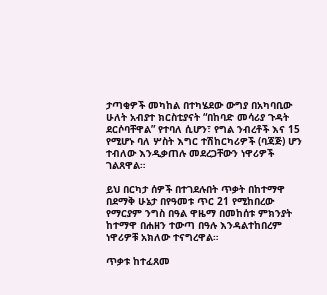ታጣቂዎች መካከል በተካሄደው ውግያ በአካባቢው ሁለት አብያተ ክርስቲያናት “በከባድ መሳሪያ ጉዳት ደርሶባቸዋል” የተባለ ሲሆን፣ የግል ንብረቶች እና 15 የሚሆኑ ባለ ሦስት እግር ተሽከርካሪዎች (ባጃጅ) ሆን ተብለው እንዲቃጠሉ መደረጋቸውን ነዋሪዎች ገልጸዋል።

ይህ በርካታ ሰዎች በተገደሉበት ጥቃት በከተማዋ በደማቅ ሁኔታ በየዓመቱ ጥር 21 የሚከበረው የማርያም ንግስ በዓል ዋዜማ በመከሰቱ ምክንያት ከተማዋ በሐዘን ተውጣ በዓሉ እንዳልተከበረም ነዋሪዎቹ አክለው ተናግረዋል።

ጥቃቱ ከተፈጸመ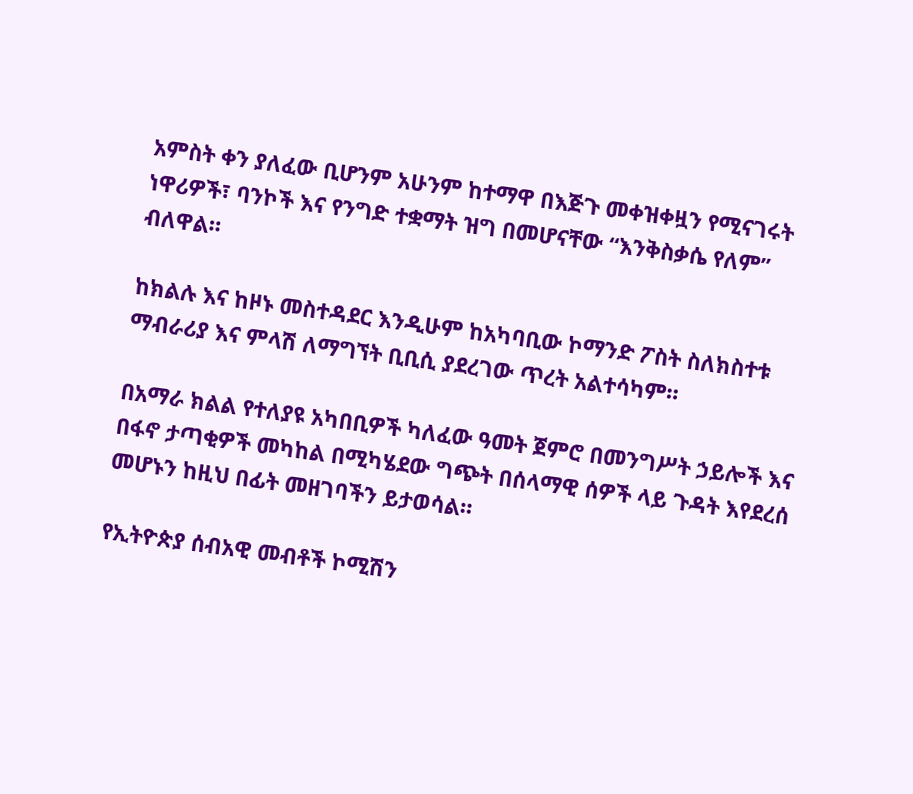አምስት ቀን ያለፈው ቢሆንም አሁንም ከተማዋ በእጅጉ መቀዝቀዟን የሚናገሩት ነዋሪዎች፣ ባንኮች እና የንግድ ተቋማት ዝግ በመሆናቸው “እንቅስቃሴ የለም” ብለዋል።

ከክልሉ እና ከዞኑ መስተዳደር እንዲሁም ከአካባቢው ኮማንድ ፖስት ስለክስተቱ ማብራሪያ እና ምላሽ ለማግኘት ቢቢሲ ያደረገው ጥረት አልተሳካም።

በአማራ ክልል የተለያዩ አካበቢዎች ካለፈው ዓመት ጀምሮ በመንግሥት ኃይሎች እና በፋኖ ታጣቂዎች መካከል በሚካሄደው ግጭት በሰላማዊ ሰዎች ላይ ጉዳት እየደረሰ መሆኑን ከዚህ በፊት መዘገባችን ይታወሳል።

የኢትዮጵያ ሰብአዊ መብቶች ኮሚሽን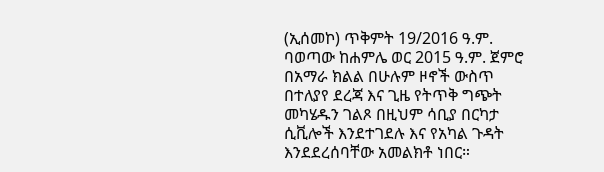(ኢሰመኮ) ጥቅምት 19/2016 ዓ.ም. ባወጣው ከሐምሌ ወር 2015 ዓ.ም. ጀምሮ በአማራ ክልል በሁሉም ዞኖች ውስጥ በተለያየ ደረጃ እና ጊዜ የትጥቅ ግጭት መካሄዱን ገልጾ በዚህም ሳቢያ በርካታ ሲቪሎች እንደተገደሉ እና የአካል ጉዳት እንደደረሰባቸው አመልክቶ ነበር።